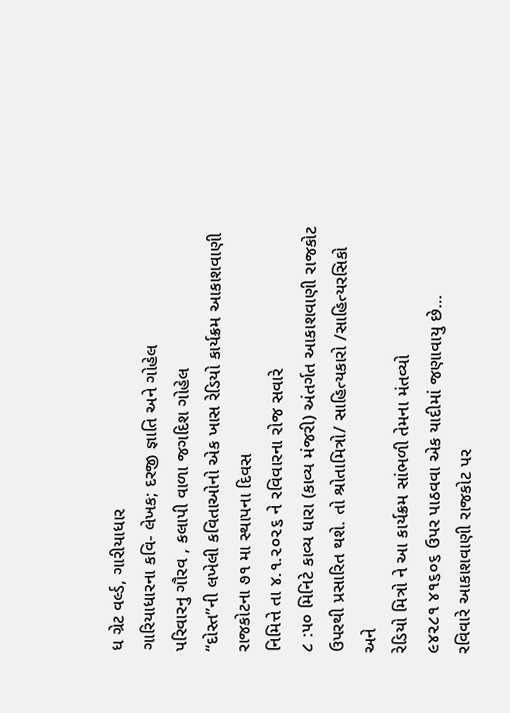ધ ગ્રેટ વર્લ્ડ, ગારીયાધાર
ગારિયાધારના કવિ- લેખક; દરજી જ્ઞાતિ અને ગોહેલ
પરિવારનુ ગૌરવ , કલાપી વાળા જગદિશ ગોહેલ
“દોસ્ત”ની લખેલી કવિતાઓનો એક ખાસ રેડિયો કાર્યક્રમ આકાશવાણી રાજકોટના ૭૧ મા સ્થાપના દિવસ
નિમિત્તે તા ૪.૧.૨૦૨૬ ને રવિવારના રોજ સવારે
૮ :૫૦ મિનિટે કાવ્ય ધારા (કાવ્ય મંજરી) અંતર્ગત આકાશવાણી રાજકોટ ઉપરથી પ્રસારિત થશે. તો શ્રોતામિત્રો/ સાહિત્યકારો /સાહિત્યરસિકો અને
રેડિયો મિત્રો ને આ કાર્યક્રમ સાંભળી તેમના મંતવ્યો
૯૪૨૮૧ ૪૧૬૦૬ ઉપર પાઠવવા એક યાદીમાં જણાવાયુ છે…
રવિવારે આકાશવાણી રાજકોટ પર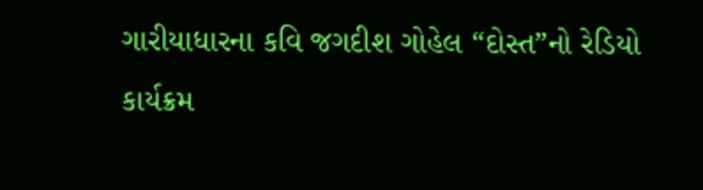ગારીયાધારના કવિ જગદીશ ગોહેલ “દોસ્ત”નો રેડિયો કાર્યક્રમ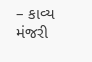– કાવ્ય મંજરી